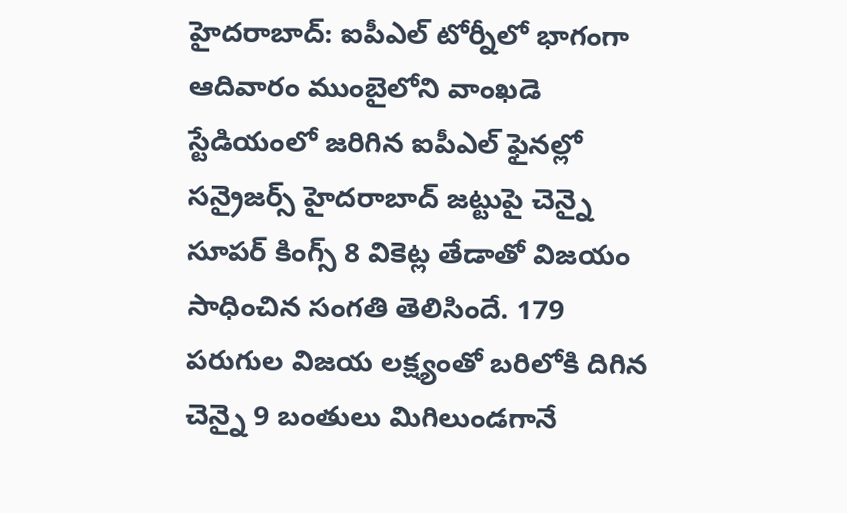హైదరాబాద్: ఐపీఎల్ టోర్నీలో భాగంగా ఆదివారం ముంబైలోని వాంఖడె స్టేడియంలో జరిగిన ఐపీఎల్ ఫైనల్లో సన్రైజర్స్ హైదరాబాద్ జట్టుపై చెన్నై సూపర్ కింగ్స్ 8 వికెట్ల తేడాతో విజయం సాధించిన సంగతి తెలిసిందే. 179 పరుగుల విజయ లక్ష్యంతో బరిలోకి దిగిన చెన్నై 9 బంతులు మిగిలుండగానే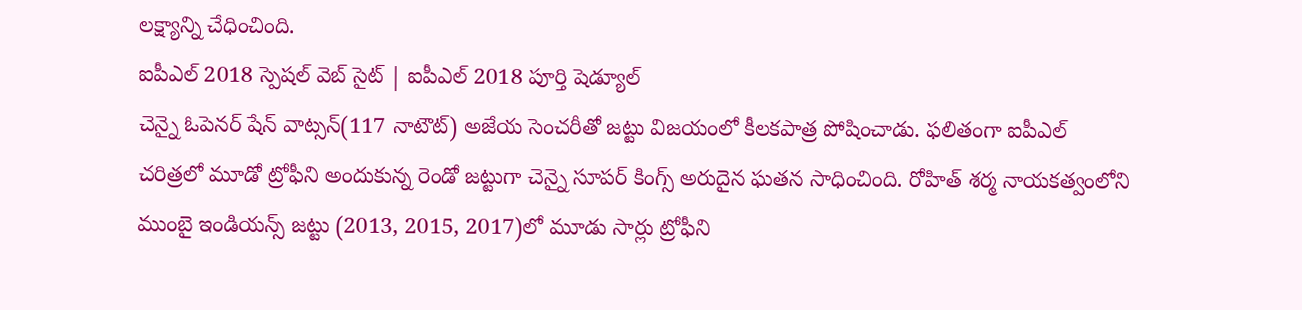లక్ష్యాన్ని చేధించింది.
ఐపీఎల్ 2018 స్పెషల్ వెబ్ సైట్ | ఐపీఎల్ 2018 పూర్తి షెడ్యూల్
చెన్నై ఓపెనర్ షేన్ వాట్సన్(117 నాటౌట్) అజేయ సెంచరీతో జట్టు విజయంలో కీలకపాత్ర పోషించాడు. ఫలితంగా ఐపీఎల్ చరిత్రలో మూడో ట్రోఫీని అందుకున్న రెండో జట్టుగా చెన్నై సూపర్ కింగ్స్ అరుదైన ఘతన సాధించింది. రోహిత్ శర్మ నాయకత్వంలోని ముంబై ఇండియన్స్ జట్టు (2013, 2015, 2017)లో మూడు సార్లు ట్రోఫీని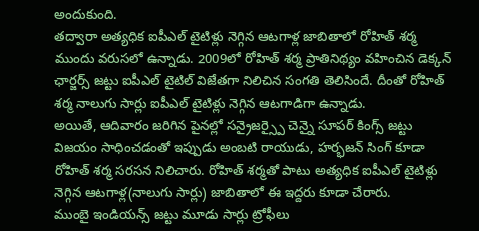అందుకుంది.
తద్వారా అత్యధిక ఐపీఎల్ టైటిళ్లు నెగ్గిన ఆటగాళ్ల జాబితాలో రోహిత్ శర్మ ముందు వరుసలో ఉన్నాడు. 2009లో రోహిత్ శర్మ ప్రాతినిథ్యం వహించిన డెక్కన్ ఛార్జర్స్ జట్టు ఐపీఎల్ టైటిల్ విజేతగా నిలిచిన సంగతి తెలిసిందే. దీంతో రోహిత్ శర్మ నాలుగు సార్లు ఐపీఎల్ టైటిళ్లు నెగ్గిన ఆటగాడిగా ఉన్నాడు.
అయితే, ఆదివారం జరిగిన పైనల్లో సన్రైజర్స్పై చెన్నై సూపర్ కింగ్స్ జట్టు విజయం సాధించడంతో ఇప్పుడు అంబటి రాయుడు, హర్భజన్ సింగ్ కూడా రోహిత్ శర్మ సరసన నిలిచారు. రోహిత్ శర్మతో పాటు అత్యధిక ఐపీఎల్ టైటిళ్లు నెగ్గిన ఆటగాళ్ల(నాలుగు సార్లు) జాబితాలో ఈ ఇద్దరు కూడా చేరారు.
ముంబై ఇండియన్స్ జట్టు మూడు సార్లు ట్రోఫీలు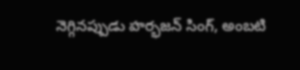నెగ్గినప్పుడు హర్భజన్ సింగ్, అంబటి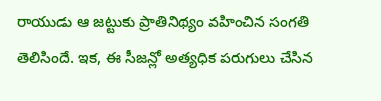రాయుడు ఆ జట్టుకు ప్రాతినిథ్యం వహించిన సంగతి తెలిసిందే. ఇక, ఈ సీజన్లో అత్యధిక పరుగులు చేసిన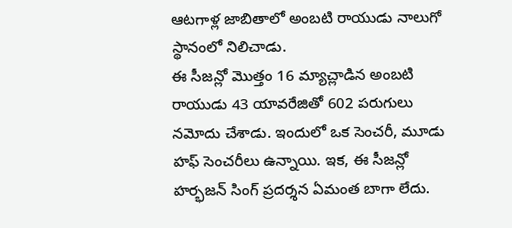ఆటగాళ్ల జాబితాలో అంబటి రాయుడు నాలుగో స్థానంలో నిలిచాడు.
ఈ సీజన్లో మొత్తం 16 మ్యాచ్లాడిన అంబటి రాయుడు 43 యావరేజితో 602 పరుగులు నమోదు చేశాడు. ఇందులో ఒక సెంచరీ, మూడు హఫ్ సెంచరీలు ఉన్నాయి. ఇక, ఈ సీజన్లో హర్భజన్ సింగ్ ప్రదర్శన ఏమంత బాగా లేదు.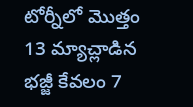టోర్నీలో మొత్తం 13 మ్యాచ్లాడిన భజ్జీ కేవలం 7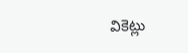వికెట్లు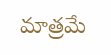మాత్రమే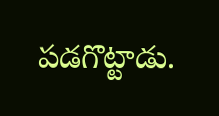పడగొట్టాడు.